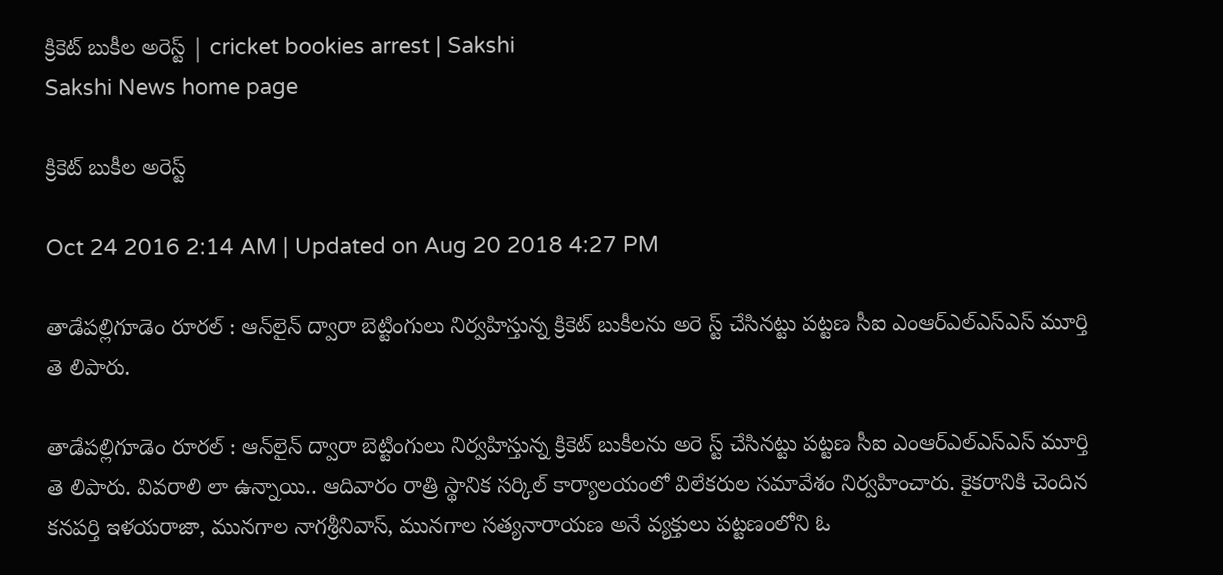క్రికెట్‌ బుకీల అరెస్ట్‌ | cricket bookies arrest | Sakshi
Sakshi News home page

క్రికెట్‌ బుకీల అరెస్ట్‌

Oct 24 2016 2:14 AM | Updated on Aug 20 2018 4:27 PM

తాడేపల్లిగూడెం రూరల్‌ : ఆన్‌లైన్‌ ద్వారా బెట్టింగులు నిర్వహిస్తున్న క్రికెట్‌ బుకీలను అరె స్ట్‌ చేసినట్టు పట్టణ సీఐ ఎంఆర్‌ఎల్‌ఎస్‌ఎస్‌ మూర్తి తె లిపారు.

తాడేపల్లిగూడెం రూరల్‌ : ఆన్‌లైన్‌ ద్వారా బెట్టింగులు నిర్వహిస్తున్న క్రికెట్‌ బుకీలను అరె స్ట్‌ చేసినట్టు పట్టణ సీఐ ఎంఆర్‌ఎల్‌ఎస్‌ఎస్‌ మూర్తి తె లిపారు. వివరాలి లా ఉన్నాయి.. ఆదివారం రాత్రి స్థానిక సర్కిల్‌ కార్యాలయంలో విలేకరుల సమావేశం నిర్వహించారు. కైకరానికి చెందిన కనపర్తి ఇళయరాజా, మునగాల నాగశ్రీనివాస్, మునగాల సత్యనారాయణ అనే వ్యక్తులు పట్టణంలోని ఓ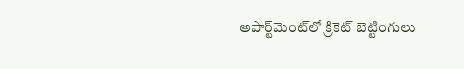అపార్ట్‌మెంట్‌లో క్రికెట్‌ బెట్టింగులు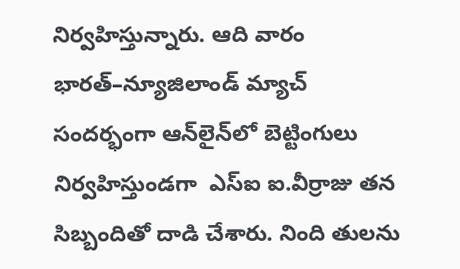నిర్వహిస్తున్నారు. ఆది వారం భారత్‌–న్యూజిలాండ్‌ మ్యాచ్‌ సందర్భంగా ఆన్‌లైన్‌లో బెట్టింగులు నిర్వహిస్తుండగా  ఎస్‌ఐ ఐ.వీర్రాజు తన సిబ్బందితో దాడి చేశారు. నింది తులను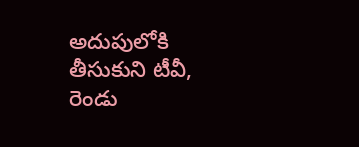అదుపులోకి తీసుకుని టీవీ, రెండు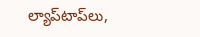ల్యాప్‌టాప్‌లు,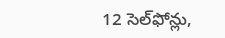12 సెల్‌ఫోన్లు,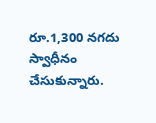రూ.1,300 నగదు స్వాధీనం చేసుకున్నారు.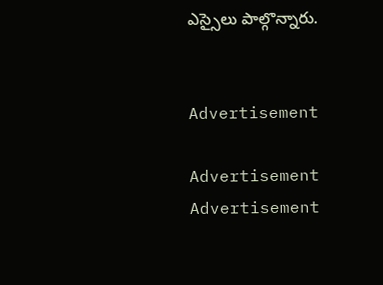ఎస్సైలు పాల్గొన్నారు.


Advertisement

Advertisement
Advertisement